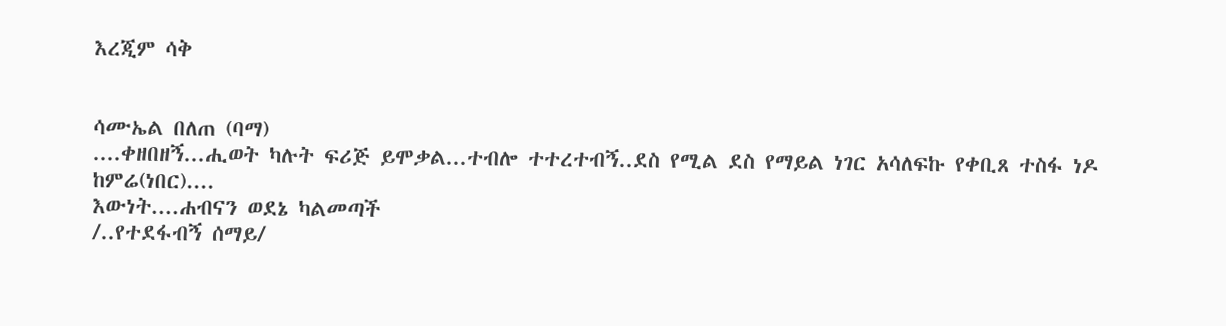እረጂም ሳቅ


ሳሙኤል በለጠ (ባማ)
....ቀዘበዘኝ...ሒወት ካሉት ፍሪጅ ይሞቃል...ተብሎ ተተረተብኝ..ደስ የሚል ደስ የማይል ነገር አሳለፍኩ የቀቢጸ ተስፋ ነዶ ከምሬ(ነበር)....
እውነት....ሐብናን ወደኔ ካልመጣች
/..የተደፋብኝ ሰማይ/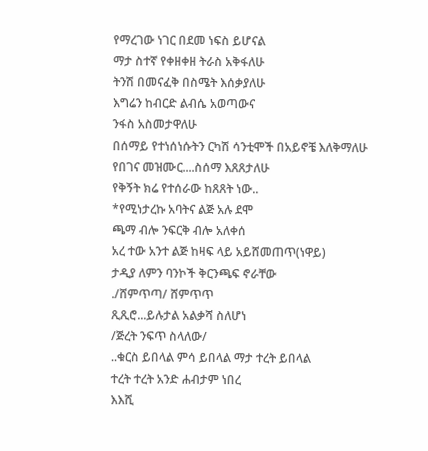የማረገው ነገር በደመ ነፍስ ይሆናል
ማታ ስተኛ የቀዘቀዘ ትራስ አቅፋለሁ
ትንሽ በመናፈቅ በስሜት እሰቃያለሁ
እግሬን ከብርድ ልብሴ አወጣውና
ንፋስ አስመታዋለሁ
በሰማይ የተነሰነሱትን ርካሽ ሳንቲሞች በአይኖቼ እለቅማለሁ
የበገና መዝሙር....ስሰማ እጸጸታለሁ
የቅኝት ክሬ የተሰራው ከጸጸት ነው..
*የሚነታረኩ አባትና ልጅ አሉ ደሞ
ጫማ ብሎ ንፍርቅ ብሎ አለቀሰ
አረ ተው አንተ ልጅ ከዛፍ ላይ አይሸመጠጥ(ነዋይ)
ታዲያ ለምን ባንኮች ቅርንጫፍ ኖራቸው
./ሸምጥጣ/ ሸምጥጥ
ጺጺሮ...ይሉታል አልቃሻ ስለሆነ
/ጅረት ንፍጥ ስላለው/
..ቁርስ ይበላል ምሳ ይበላል ማታ ተረት ይበላል
ተረት ተረት አንድ ሐብታም ነበረ
እእሺ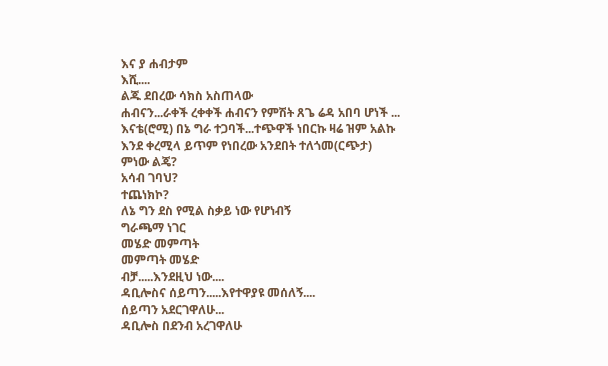እና ያ ሐብታም
እሺ....
ልጁ ደበረው ሳክስ አስጠላው
ሐብናን...ራቀች ረቀቀች ሐብናን የምሽት ጸጌ ሬዳ አበባ ሆነች ...
እናቴ(ሮሚ) በኔ ግራ ተጋባች...ተጭዋች ነበርኩ ዛሬ ዝም አልኩ እንደ ቀረሚላ ይጥም የነበረው አንደበት ተለጎመ(ርጭታ)
ምነው ልጄ?
አሳብ ገባህ?
ተጨነክኮ?
ለኔ ግን ደስ የሚል ስቃይ ነው የሆነብኝ
ግራጫማ ነገር
መሄድ መምጣት
መምጣት መሄድ
ብቻ.....እንደዚህ ነው....
ዳቢሎስና ሰይጣን.....እየተዋያዩ መሰለኝ....
ሰይጣን አደርገዋለሁ...
ዳቢሎስ በደንብ አረገዋለሁ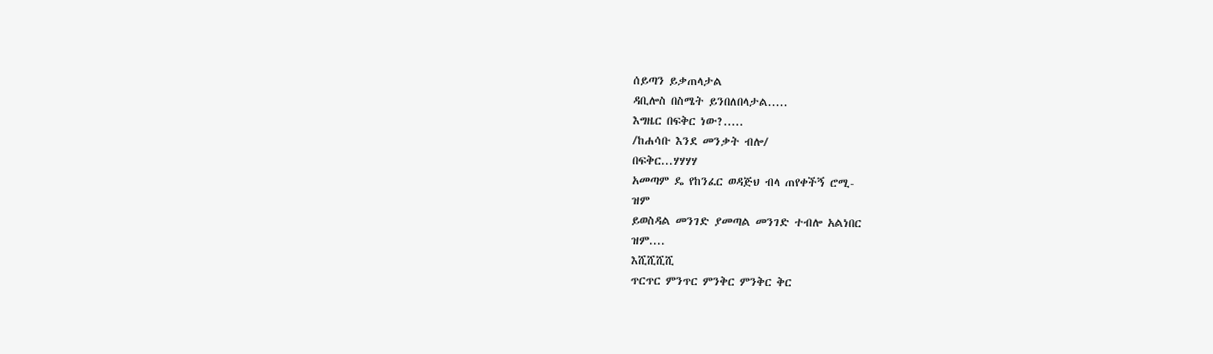ሰይጣን ይቃጠላታል
ዳቢሎስ በስሜት ይንበለበላታል.....
እግዜር በፍቅር ነው?.....
/ከሐሳቡ እንደ መንቃት ብሎ/
በፍቅር...ሃሃሃሃ
አመጣም ዴ የከንፈር ወዳጅህ ብላ ጠየቀችኝ ሮሚ-
ዝም
ይወስዳል መንገድ ያመጣል መንገድ ተብሎ አልነበር
ዝም....
እሺሺሺሺ
ጥርጥር ምንጥር ምንቅር ምንቅር ቅር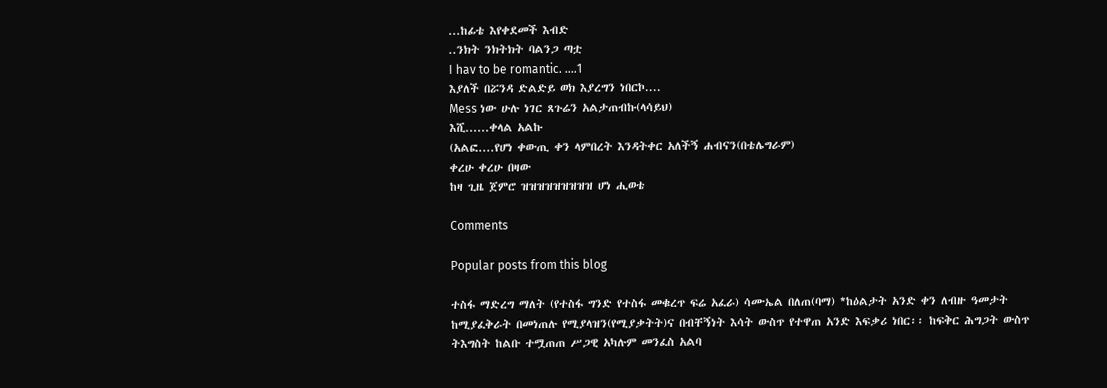...ከፊቴ እየቀደመች እብድ
..ንክት ንክትክት ባልንጋ ጣቷ
I hav to be romantic. ....1
እያለች በሯንዳ ድልድይ ወክ እያረግን ነበርኮ....
Mess ነው ሁሉ ነገር ጸጉሬን አልታጠብኩ(ላሳይህ)
እሺ......ቀላል አልኩ
(አልፎ....የሆነ ቀውጢ ቀን ላምበረት እንዳትቀር አለችኝ ሐብናን(በቴሌግራም)
ቀረሁ ቀረሁ በዛው
ከዛ ጊዜ ጀምሮ ዝዝዝዝዝዝዝዝዝ ሆነ ሒወቴ

Comments

Popular posts from this blog

ተስፋ ማድረግ ማለት (የተስፋ ግንድ የተስፋ መቁረጥ ፍሬ አፈራ) ሳሙኤል በለጠ(ባማ) *ከዕልታት አንድ ቀን ለብዙ ዓመታት ከሚያፈቅራት በመነጠሉ የሚያላዝን(የሚያቃትት)ና በብቸኝነት እሳት ውስጥ የተዋጠ አንድ እፍቃሪ ነበር፡፡ ከፍቅር ሕግጋት ውስጥ ትእግስት ከልቡ ተሟጠጠ ሥጋዊ አካሉም መንፈስ አልባ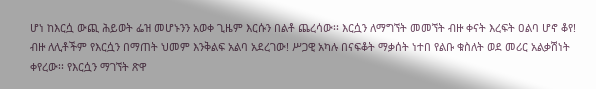ሆነ ከእርሷ ውጪ ሕይወት ፌዝ መሆኑንን አወቀ ጊዜም እርሱን በልቶ ጨረሳው፡፡ እርሷን ለማግኘት መመኘት ብዙ ቀናት እረፍት ዐልባ ሆኖ ቆየ! ብዙ ለሊቶችም የእርሷን በማጠት ህመም እንቅልፍ አልባ አደረገው! ሥጋዊ አካሉ በናፍቆት ማቃሰት ነተበ የልቡ ቁስለት ወደ መሪር አልቃሽነት ቀየረው፡፡ የእርሷን ማገኘት ጽዋ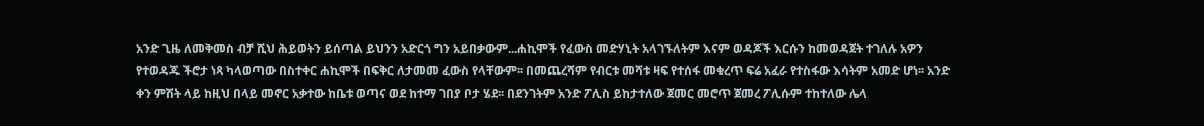አንድ ጊዜ ለመቅመስ ብቻ ሺህ ሕይወትን ይሰጣል ይህንን አድርጎ ግን አይበቃውም...ሐኪሞች የፈውስ መድሃኒት አላገኙለትም እናም ወዳጆች እርሱን ከመወዳጀት ተገለሉ አዎን የተወዳጁ ችሮታ ነጻ ካላወጣው በስተቀር ሐኪሞች በፍቅር ለታመመ ፈውስ የላቸውም፡፡ በመጨረሻም የብርቱ መሻቱ ዛፍ የተሰፋ መቁረጥ ፍሬ አፈራ የተስፋው እሳትም አመድ ሆነ፡፡ አንድ ቀን ምሽት ላይ ከዚህ በላይ መኖር አቃተው ከቤቱ ወጣና ወደ ከተማ ገበያ ቦታ ሄደ፡፡ በደንገትም አንድ ፖሊስ ይከታተለው ጀመር መሮጥ ጀመረ ፖሊሱም ተከተለው ሌላ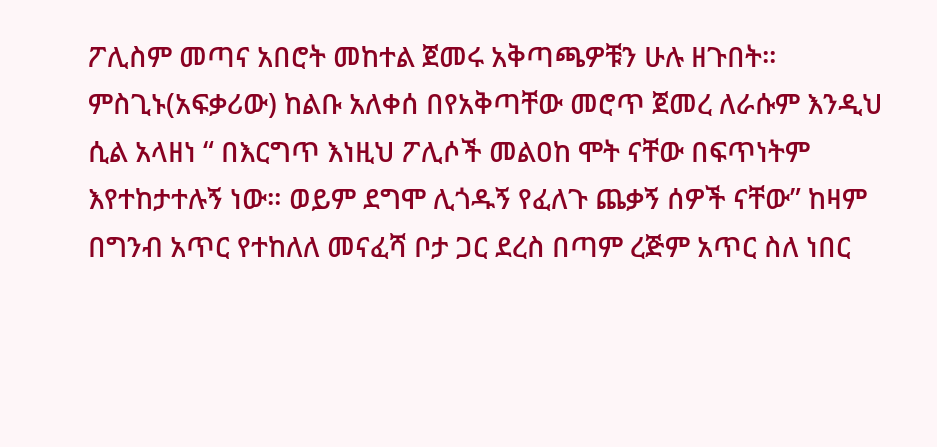ፖሊስም መጣና አበሮት መከተል ጀመሩ አቅጣጫዎቹን ሁሉ ዘጉበት፡፡ ምስጊኑ(አፍቃሪው) ከልቡ አለቀሰ በየአቅጣቸው መሮጥ ጀመረ ለራሱም እንዲህ ሲል አላዘነ “ በእርግጥ እነዚህ ፖሊሶች መልዐከ ሞት ናቸው በፍጥነትም እየተከታተሉኝ ነው። ወይም ደግሞ ሊጎዱኝ የፈለጉ ጨቃኝ ሰዎች ናቸው” ከዛም በግንብ አጥር የተከለለ መናፈሻ ቦታ ጋር ደረስ በጣም ረጅም አጥር ስለ ነበር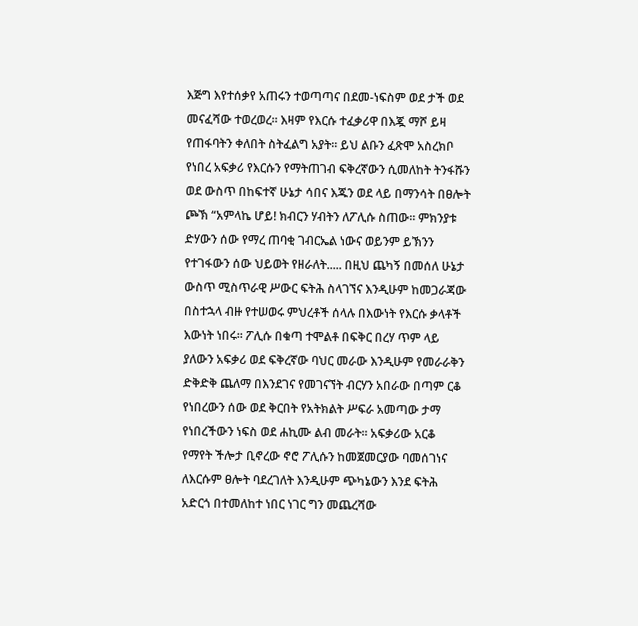እጅግ እየተሰቃየ አጠሩን ተወጣጣና በደመ-ነፍስም ወደ ታች ወደ መናፈሻው ተወረወረ፡፡ እዛም የእርሱ ተፈቃሪዋ በእጇ ማሾ ይዛ የጠፋባትን ቀለበት ስትፈልግ አያት፡፡ ይህ ልቡን ፈጽሞ አስረክቦ የነበረ አፍቃሪ የእርሱን የማትጠገብ ፍቅረኛውን ሲመለከት ትንፋሹን ወደ ውስጥ በከፍተኛ ሁኔታ ሳበና እጁን ወደ ላይ በማንሳት በፀሎት ጮኽ “አምላኬ ሆይ! ክብርን ሃብትን ለፖሊሱ ስጠው፡፡ ምክንያቱ ድሃውን ሰው የማረ ጠባቂ ገብርኤል ነውና ወይንም ይኽንን የተገፋውን ሰው ህይወት የዘራለት..... በዚህ ጨካኝ በመሰለ ሁኔታ ውስጥ ሚስጥራዊ ሥውር ፍትሕ ስላገኘና እንዲሁም ከመጋራጃው በስተኋላ ብዙ የተሠወሩ ምህረቶች ሰላሉ በእውነት የእርሱ ቃላቶች እውነት ነበሩ፡፡ ፖሊሱ በቁጣ ተሞልቶ በፍቅር በረሃ ጥም ላይ ያለውን አፍቃሪ ወደ ፍቅረኛው ባህር መራው እንዲሁም የመራራቅን ድቅድቅ ጨለማ በእንደገና የመገናኘት ብርሃን አበራው በጣም ርቆ የነበረውን ሰው ወደ ቅርበት የአትክልት ሥፍራ አመጣው ታማ የነበረችውን ነፍስ ወደ ሐኪሙ ልብ መራት፡፡ አፍቃሪው አርቆ የማየት ችሎታ ቢኖረው ኖሮ ፖሊሱን ከመጀመርያው ባመሰገነና ለእርሱም ፀሎት ባደረገለት እንዲሁም ጭካኔውን እንደ ፍትሕ አድርጎ በተመለከተ ነበር ነገር ግን መጨረሻው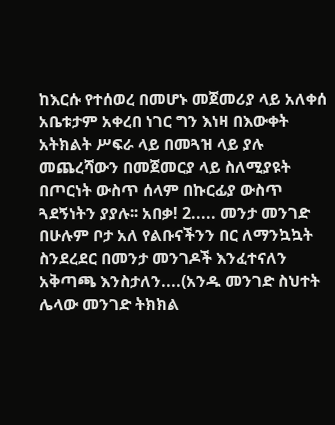ከእርሱ የተሰወረ በመሆኑ መጀመሪያ ላይ አለቀሰ አቤቱታም አቀረበ ነገር ግን እነዛ በእውቀት አትክልት ሥፍራ ላይ በመጓዝ ላይ ያሉ መጨረሻውን በመጀመርያ ላይ ስለሚያዩት በጦርነት ውስጥ ሰላም በኩርፊያ ውስጥ ጓደኝነትን ያያሉ፡፡ አበቃ! 2..... መንታ መንገድ በሁሉም ቦታ አለ የልቡናችንን በር ለማንኳኳት ስንደረደር በመንታ መንገዶች እንፈተናለን አቅጣጫ እንስታለን....(አንዱ መንገድ ስህተት ሌላው መንገድ ትክክል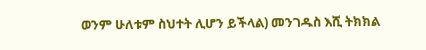ወንም ሁለቱም ስህተት ሊሆን ይችላል) መንገዱስ እሺ ትክክል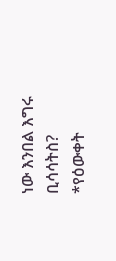ነው እንበል እግሩ ቢሳሳትስ? *የዕውቀት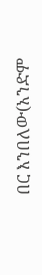በር እንበለው(አንድም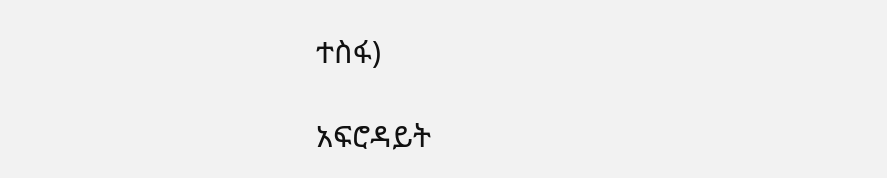ተስፋ)

አፍሮዳይት